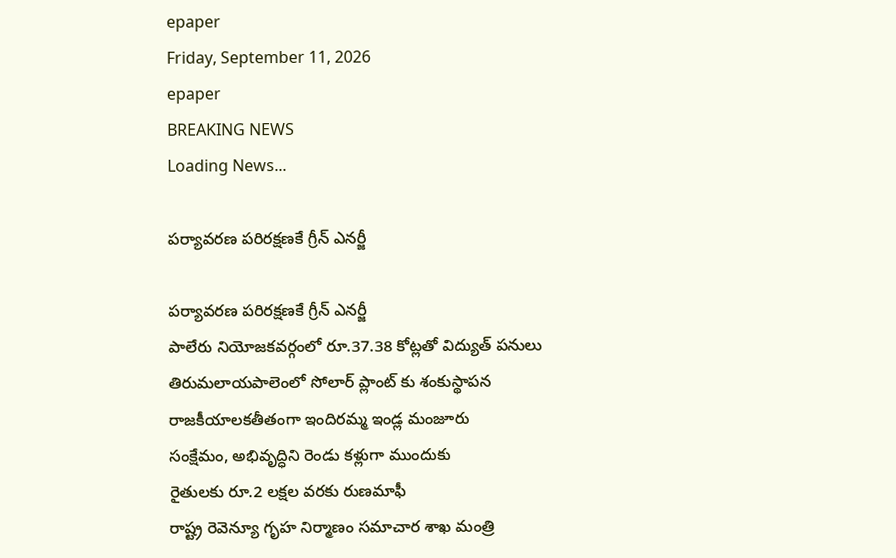epaper
Friday, September 11, 2026
epaper
BREAKING NEWS
Loading News...

పర్యావరణ పరిరక్షణకే గ్రీన్ ఎనర్జీ

పర్యావరణ పరిరక్షణకే గ్రీన్ ఎనర్జీ
పాలేరు నియోజకవర్గంలో రూ.37.38 కోట్లతో విద్యుత్ పనులు
తిరుమలాయపాలెంలో సోలార్ ప్లాంట్ కు శంకుస్థాపన
రాజకీయాలకతీతంగా ఇందిరమ్మ ఇండ్ల మంజూరు
సంక్షేమం, అభివృద్ధిని రెండు కళ్లుగా ముందుకు
రైతులకు రూ.2 లక్షల వరకు రుణమాఫీ
రాష్ట్ర రెవెన్యూ గృహ నిర్మాణం సమాచార శాఖ మంత్రి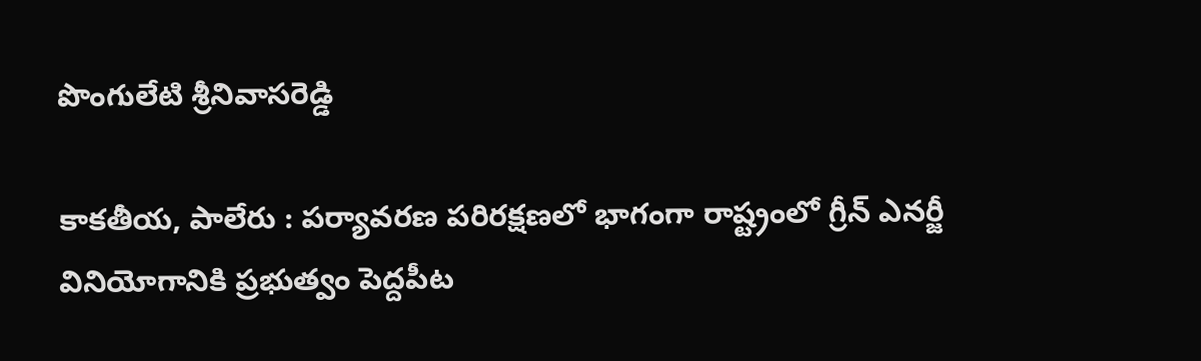పొంగులేటి శ్రీనివాసరెడ్డి

కాక‌తీయ‌, పాలేరు : పర్యావరణ పరిరక్షణలో భాగంగా రాష్ట్రంలో గ్రీన్ ఎనర్జీ వినియోగానికి ప్రభుత్వం పెద్దపీట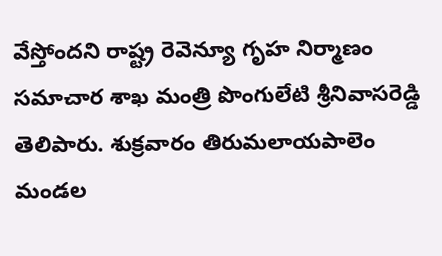వేస్తోందని రాష్ట్ర రెవెన్యూ గృహ నిర్మాణం సమాచార శాఖ మంత్రి పొంగులేటి శ్రీనివాసరెడ్డి తెలిపారు. శుక్రవారం తిరుమలాయపాలెం మండల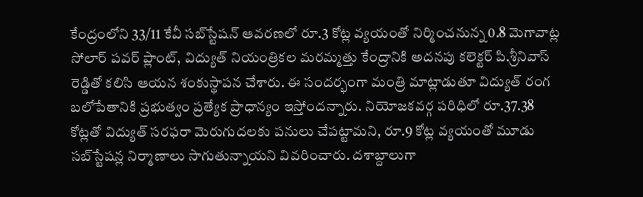కేంద్రంలోని 33/11 కేవీ సబ్‌స్టేషన్ ఆవరణలో రూ.3 కోట్ల వ్యయంతో నిర్మించనున్న 0.8 మెగావాట్ల సోలార్ పవర్ ప్లాంట్, విద్యుత్ నియంత్రికల మరమ్మత్తు కేంద్రానికి అదనపు కలెక్టర్ పి.శ్రీనివాస్ రెడ్డితో కలిసి ఆయన శంకుస్థాపన చేశారు. ఈ సందర్భంగా మంత్రి మాట్లాడుతూ విద్యుత్ రంగ బలోపేతానికి ప్రభుత్వం ప్రత్యేక ప్రాధాన్యం ఇస్తోందన్నారు. నియోజకవర్గ పరిధిలో రూ.37.38 కోట్లతో విద్యుత్ సరఫరా మెరుగుదలకు పనులు చేపట్టామని, రూ.9 కోట్ల వ్యయంతో మూడు సబ్‌స్టేషన్ల నిర్మాణాలు సాగుతున్నాయని వివరించారు. దశాబ్దాలుగా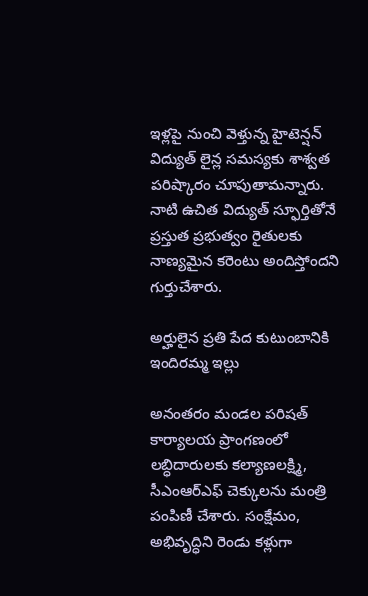ఇళ్లపై నుంచి వెళ్తున్న హైటెన్షన్ విద్యుత్ లైన్ల సమస్యకు శాశ్వత పరిష్కారం చూపుతామన్నారు. నాటి ఉచిత విద్యుత్ స్ఫూర్తితోనే ప్రస్తుత ప్రభుత్వం రైతులకు నాణ్యమైన కరెంటు అందిస్తోందని గుర్తుచేశారు.

అర్హులైన ప్రతి పేద కుటుంబానికి ఇందిరమ్మ ఇల్లు

అనంతరం మండల పరిషత్ కార్యాలయ ప్రాంగణంలో లబ్ధిదారులకు కల్యాణలక్ష్మి, సీఎంఆర్‌ఎఫ్‌ చెక్కులను మంత్రి పంపిణీ చేశారు. సంక్షేమం, అభివృద్ధిని రెండు కళ్లుగా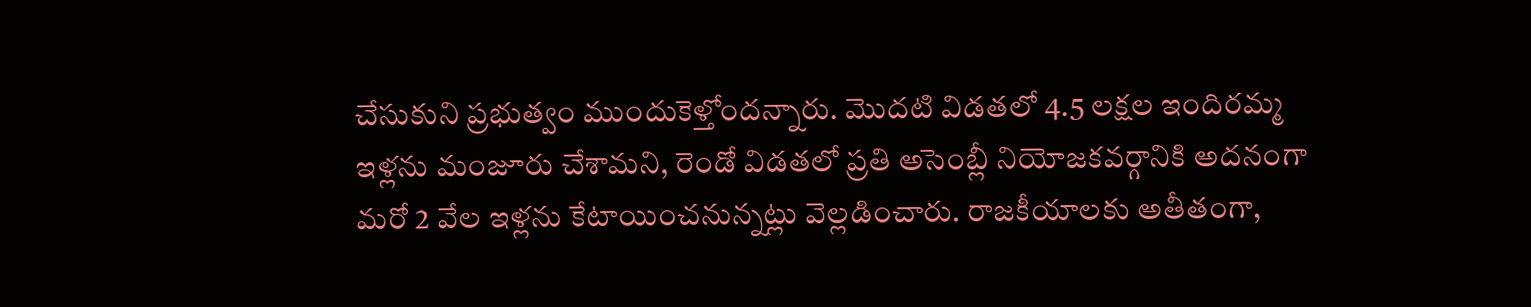చేసుకుని ప్రభుత్వం ముందుకెళ్తోందన్నారు. మొదటి విడతలో 4.5 లక్షల ఇందిరమ్మ ఇళ్లను మంజూరు చేశామని, రెండో విడతలో ప్రతి అసెంబ్లీ నియోజకవర్గానికి అదనంగా మరో 2 వేల ఇళ్లను కేటాయించనున్నట్లు వెల్లడించారు. రాజకీయాలకు అతీతంగా,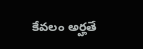కేవలం అర్హతే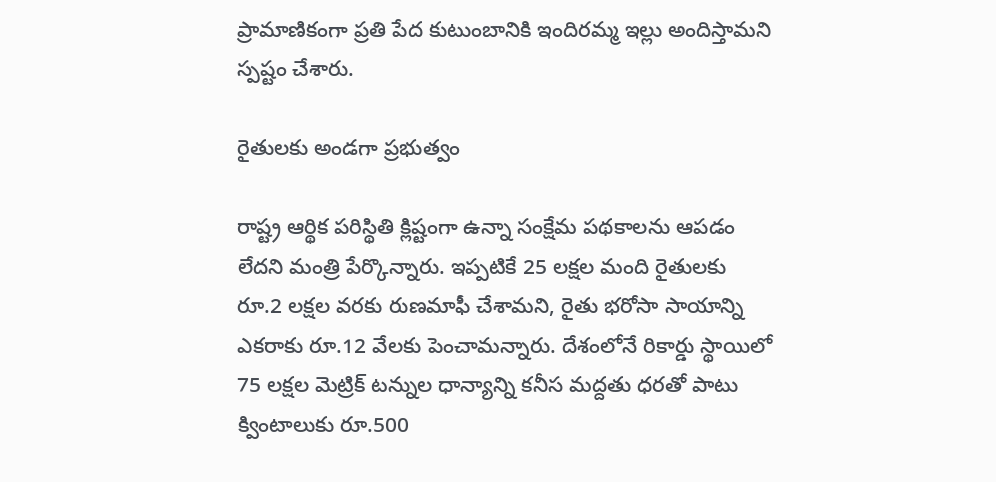ప్రామాణికంగా ప్రతి పేద కుటుంబానికి ఇందిరమ్మ ఇల్లు అందిస్తామని స్పష్టం చేశారు.

రైతులకు అండగా ప్రభుత్వం

రాష్ట్ర ఆర్థిక పరిస్థితి క్లిష్టంగా ఉన్నా సంక్షేమ పథకాలను ఆపడం లేదని మంత్రి పేర్కొన్నారు. ఇప్పటికే 25 లక్షల మంది రైతులకు రూ.2 లక్షల వరకు రుణమాఫీ చేశామని, రైతు భరోసా సాయాన్ని ఎకరాకు రూ.12 వేలకు పెంచామన్నారు. దేశంలోనే రికార్డు స్థాయిలో 75 లక్షల మెట్రిక్ టన్నుల ధాన్యాన్ని కనీస మద్దతు ధరతో పాటు క్వింటాలుకు రూ.500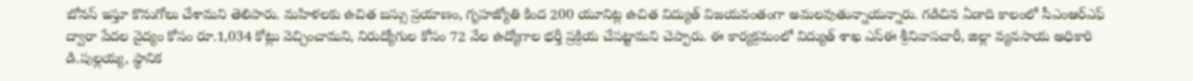బోనస్ ఇస్తూ కొనుగోలు చేశామని తెలిపారు. మహిళలకు ఉచిత బస్సు ప్రయాణం, గృహజ్యోతి కింద 200 యూనిట్ల ఉచిత విద్యుత్ విజయవంతంగా అమలవుతున్నాయన్నారు. గడిచిన ఏడాది కాలంలో సీఎంఆర్‌ఎఫ్‌ ద్వారా పేదల వైద్యం కోసం రూ.1,034 కోట్లు వెచ్చించామని, నిరుద్యోగుల కోసం 72 వేల ఉద్యోగాల భర్తీ ప్రక్రియ చేపట్టామని చెప్పారు. ఈ కార్యక్రమంలో విద్యుత్ శాఖ ఎస్‌ఈ శ్రీనివాసచారీ, జిల్లా వ్యవసాయ అధికారి డి.పుల్లయ్య, స్థానిక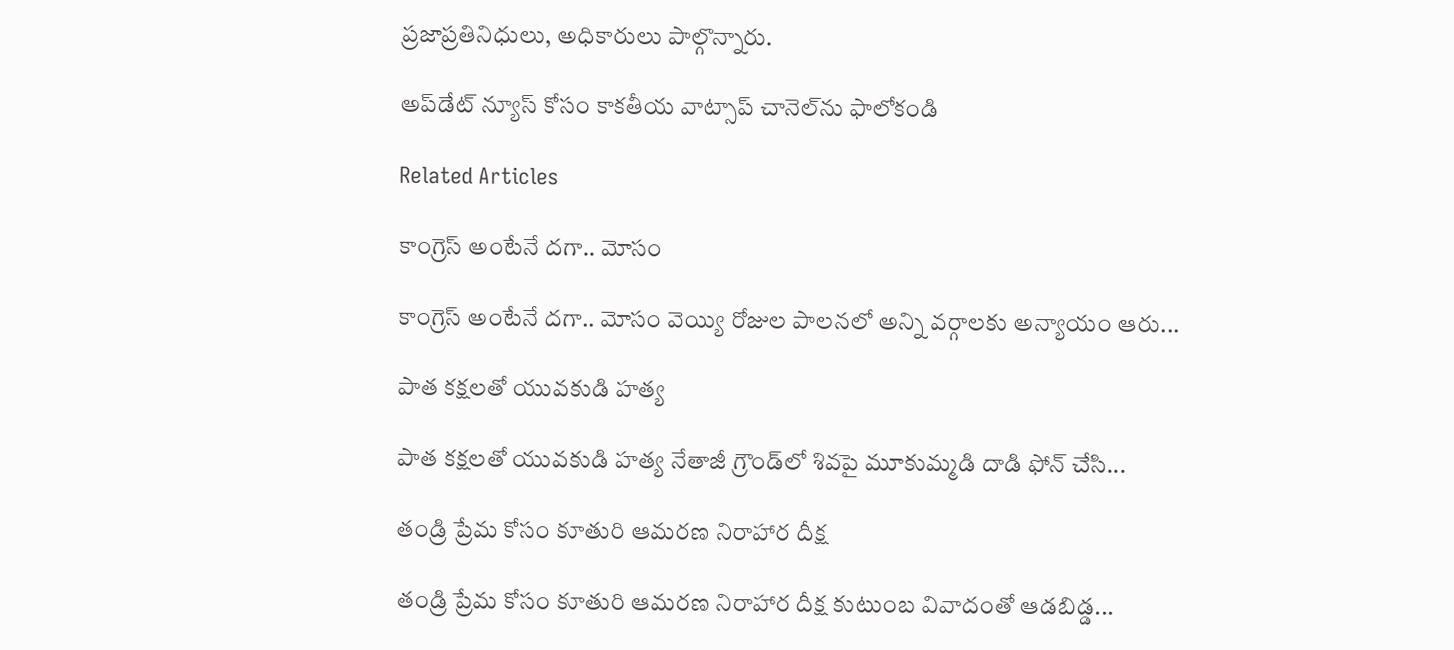ప్రజాప్రతినిధులు, అధికారులు పాల్గొన్నారు.

అప్‌డేట్ న్యూస్ కోసం కాక‌తీయ వాట్సాప్ చానెల్‌ను ఫాలోకండి

Related Articles

కాంగ్రెస్ అంటేనే దగా.. మోసం

కాంగ్రెస్ అంటేనే దగా.. మోసం వెయ్యి రోజుల పాలనలో అన్ని వర్గాలకు అన్యాయం ఆరు...

పాత కక్షలతో యువకుడి హత్య

పాత కక్షలతో యువకుడి హత్య నేతాజీ గ్రౌండ్‌లో శివపై మూకుమ్మడి దాడి ఫోన్‌ చేసి...

తండ్రి ప్రేమ కోసం కూతురి ఆమరణ నిరాహార దీక్ష

తండ్రి ప్రేమ కోసం కూతురి ఆమరణ నిరాహార దీక్ష కుటుంబ వివాదంతో ఆడబిడ్డ...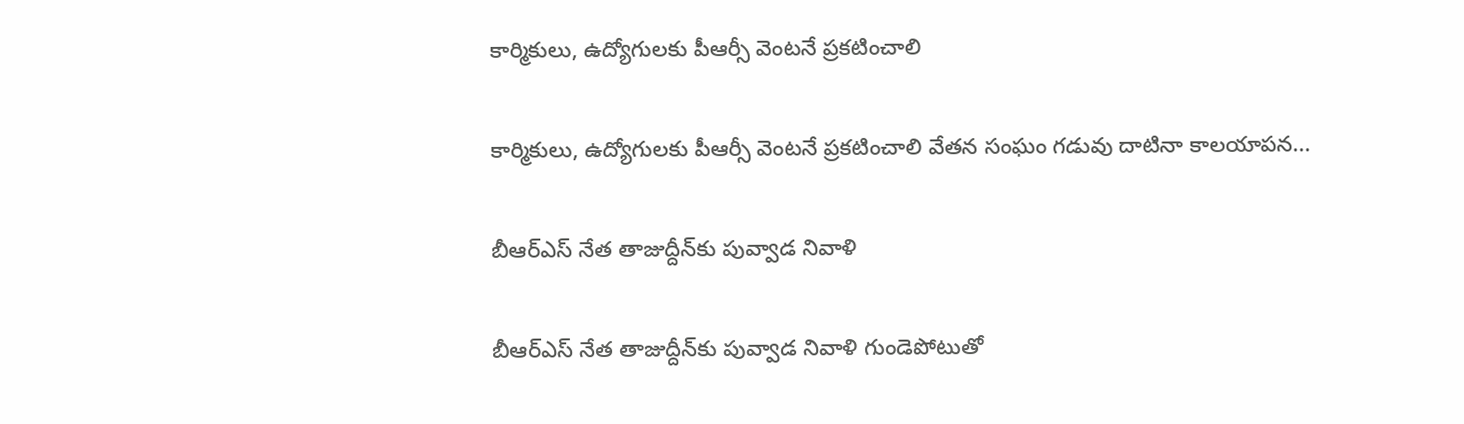కార్మికులు, ఉద్యోగులకు పీఆర్సీ వెంటనే ప్రకటించాలి

కార్మికులు, ఉద్యోగులకు పీఆర్సీ వెంటనే ప్రకటించాలి వేతన సంఘం గడువు దాటినా కాలయాపన...

బీఆర్ఎస్‌ నేత తాజుద్దీన్‌కు పువ్వాడ నివాళి

బీఆర్ఎస్‌ నేత తాజుద్దీన్‌కు పువ్వాడ నివాళి గుండెపోటుతో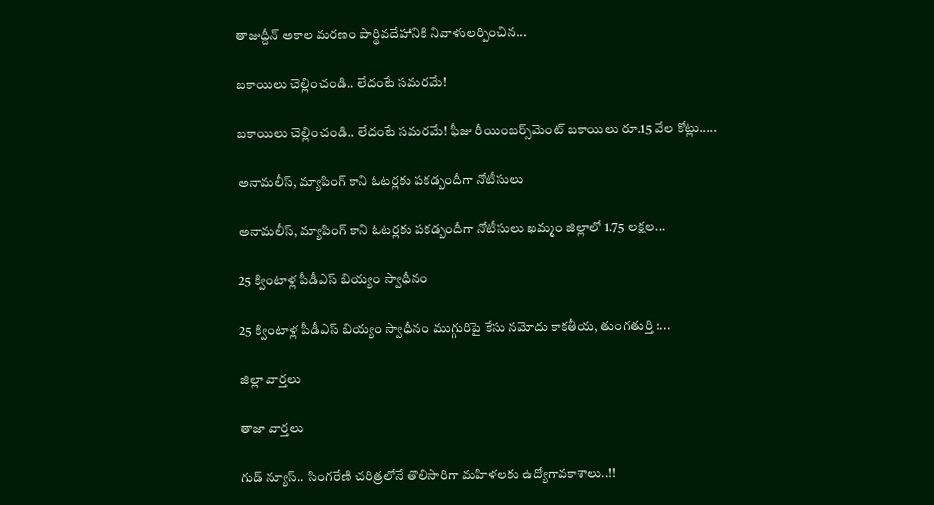తాజుద్దీన్‌ అకాల మ‌ర‌ణం పార్థివదేహానికి నివాళులర్పించిన...

బకాయిలు చెల్లించండి.. లేదంటే సమరమే!

బకాయిలు చెల్లించండి.. లేదంటే సమరమే! ఫీజు రీయింబర్స్‌మెంట్‌ బకాయిలు రూ.15 వేల కోట్లు.....

అనామలీస్‌, మ్యాపింగ్‌ కాని ఓటర్లకు ప‌క‌డ్బందీగా నోటీసులు

అనామలీస్‌, మ్యాపింగ్‌ కాని ఓటర్లకు ప‌క‌డ్బందీగా నోటీసులు ఖమ్మం జిల్లాలో 1.75 లక్షల...

25 క్వింటాళ్ల పీడీఎస్‌ బియ్యం స్వాధీనం

25 క్వింటాళ్ల పీడీఎస్‌ బియ్యం స్వాధీనం ముగ్గురిపై కేసు నమోదు కాకతీయ, తుంగతుర్తి :...

జిల్లా వార్త‌లు

తాజా వార్త‌లు

గుడ్ న్యూస్.. సింగరేణి చరిత్రలోనే తొలిసారిగా మ‌హిళ‌ల‌కు ఉద్యోగావ‌కాశాలు..!!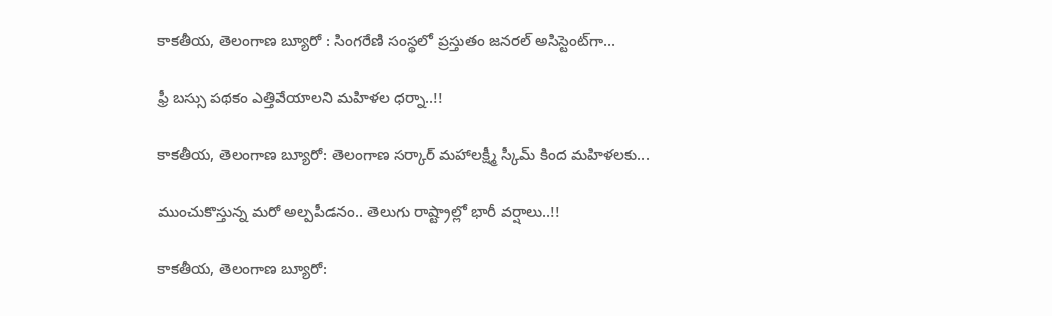కాక‌తీయ‌, తెలంగాణ బ్యూరో : సింగరేణి సంస్థలో ప్రస్తుతం జనరల్ అసిస్టెంట్‌గా...

ఫ్రీ బస్సు పథకం ఎత్తివేయాలని మహిళల ధర్నా..!!

కాకతీయ, తెలంగాణ బ్యూరో: తెలంగాణ సర్కార్ మహాలక్ష్మీ స్కీమ్ కింద మహిళలకు...

ముంచుకొస్తున్న మరో అల్పపీడనం.. తెలుగు రాష్ట్రాల్లో భారీ వర్షాలు..!!

కాకతీయ, తెలంగాణ బ్యూరో: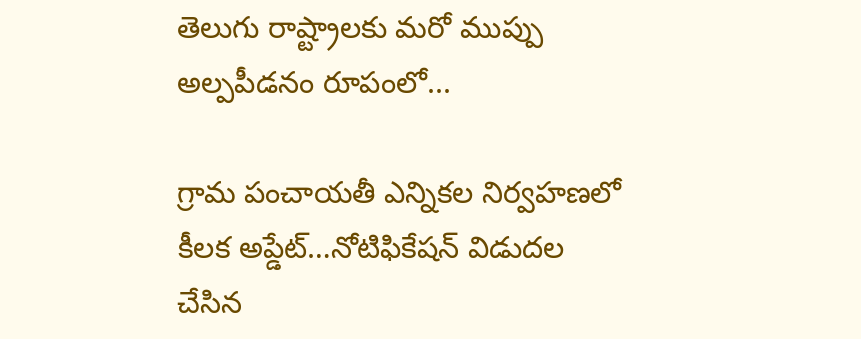తెలుగు రాష్ట్రాలకు మరో ముప్పు అల్పపీడనం రూపంలో...

గ్రామ పంచాయ‌తీ ఎన్నిక‌ల నిర్వ‌హ‌ణ‌లో కీల‌క అప్డేట్‌…నోటిఫికేషన్ విడుదల చేసిన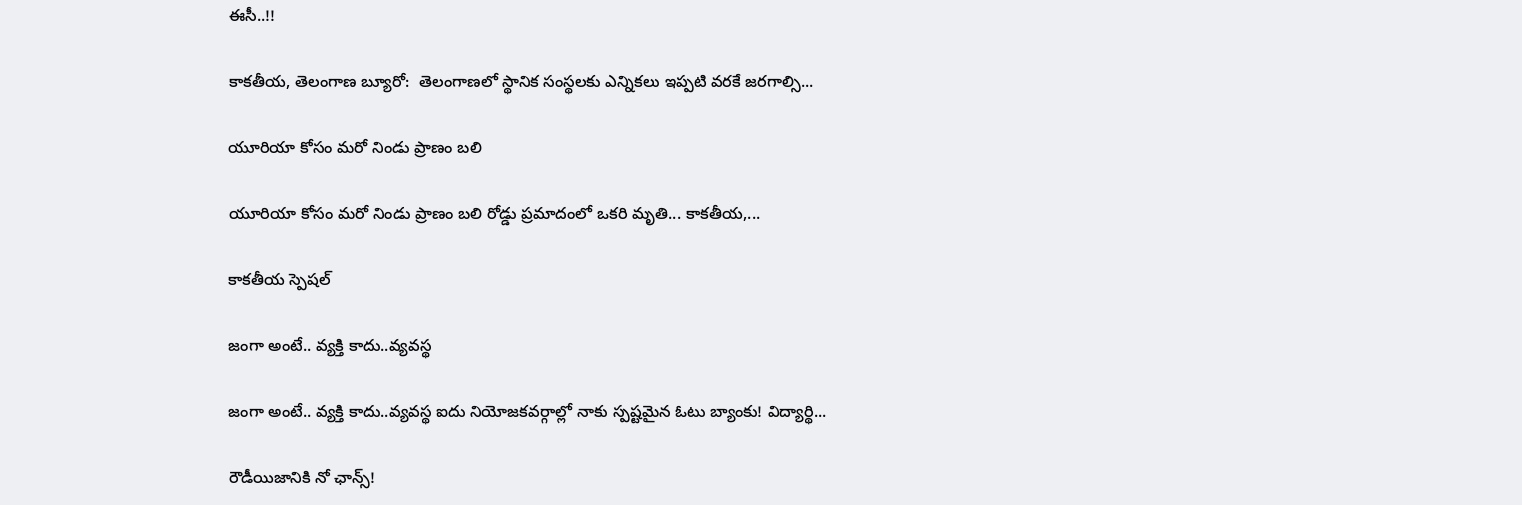ఈసీ..!!

కాకతీయ, తెలంగాణ బ్యూరో:  తెలంగాణలో స్థానిక సంస్థలకు ఎన్నికలు ఇప్పటి వరకే జరగాల్సి...

యూరియా కోసం మరో నిండు ప్రాణం బలి

యూరియా కోసం మరో నిండు ప్రాణం బలి రోడ్డు ప్రమాదంలో ఒకరి మృతి... కాకతీయ,...

కాక‌తీయ స్పెష‌ల్‌

జంగా అంటే.. వ్య‌క్తి కాదు..వ్య‌వస్థ‌

జంగా అంటే.. వ్య‌క్తి కాదు..వ్య‌వస్థ‌ ఐదు నియోజ‌క‌వ‌ర్గాల్లో నాకు స్ప‌ష్ట‌మైన ఓటు బ్యాంకు! విద్యార్థి...

రౌడీయిజానికి నో ఛాన్స్‌!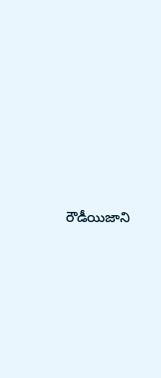రౌడీయిజాని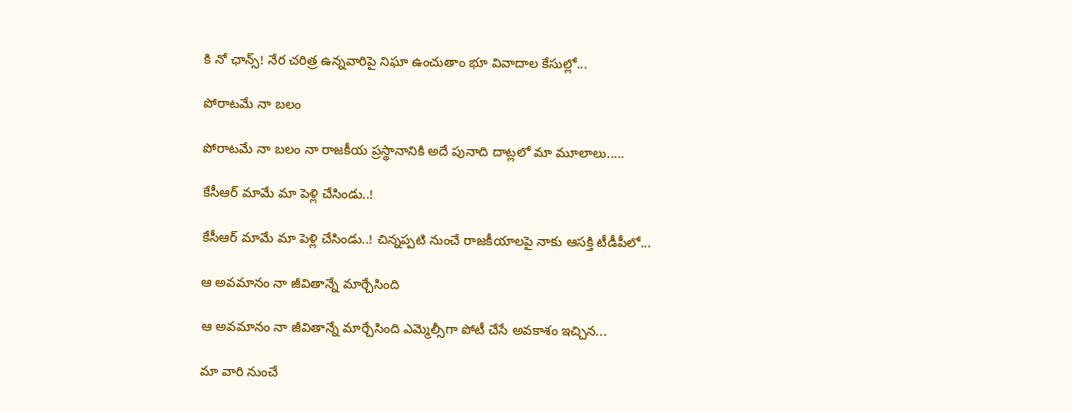కి నో ఛాన్స్‌! నేర చరిత్ర ఉన్న‌వారిపై నిఘా ఉంచుతాం భూ వివాదాల కేసుల్లో...

పోరాటమే నా బలం

పోరాటమే నా బలం నా రాజకీయ ప్రస్థానానికి అదే పునాది దాట్లలో మా మూలాలు.....

కేసీఆర్‌ మామే మా పెళ్లి చేసిండు..!

కేసీఆర్‌ మామే మా పెళ్లి చేసిండు..! చిన్నప్ప‌టి నుంచే రాజకీయాలపై నాకు ఆసక్తి టీడీపీలో...

ఆ అవమానం నా జీవితాన్నే మార్చేసింది

ఆ అవమానం నా జీవితాన్నే మార్చేసింది ఎమ్మెల్సీగా పోటీ చేసే అవ‌కాశం ఇచ్చిన...

మా వారి నుంచే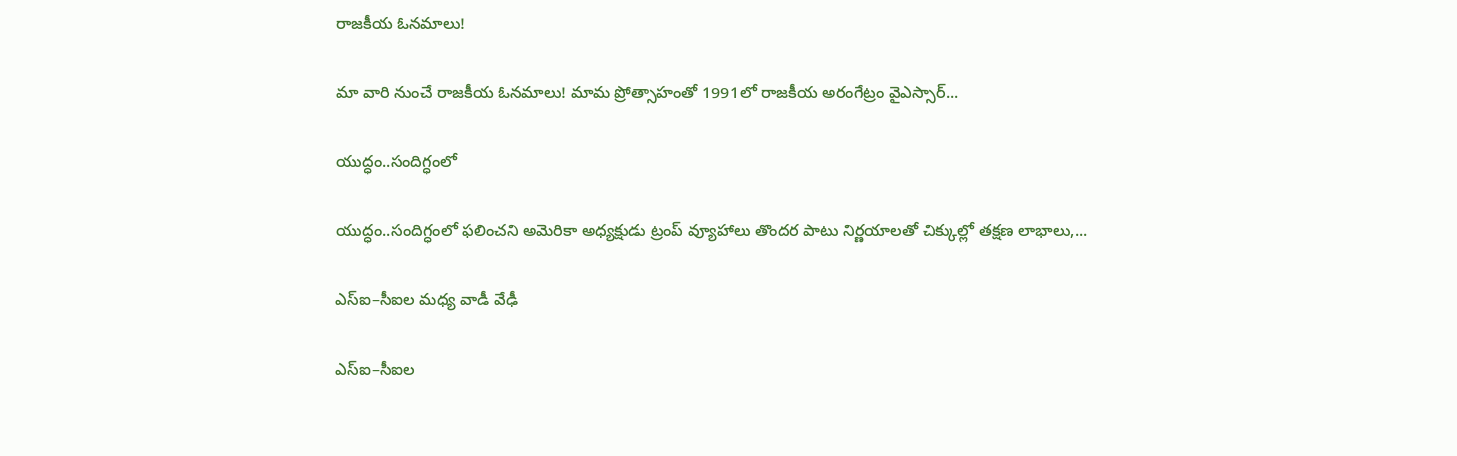రాజకీయ ఓనమాలు!

మా వారి నుంచే రాజకీయ ఓనమాలు! మామ ప్రోత్సాహంతో 1991లో రాజకీయ అరంగేట్రం వైఎస్సార్‌...

యుద్ధం..సందిగ్ధంలో

యుద్ధం..సందిగ్ధంలో ఫ‌లించని అమెరికా అధ్య‌క్షుడు ట్రంప్ వ్యూహాలు తొంద‌ర పాటు నిర్ణ‌యాల‌తో చిక్కుల్లో తక్షణ లాభాలు,...

ఎస్ఐ–సీఐల మ‌ధ్య వాడీ వేఢీ

ఎస్ఐ–సీఐల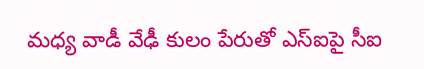మ‌ధ్య వాడీ వేఢీ కులం పేరుతో ఎస్ఐపై సీఐ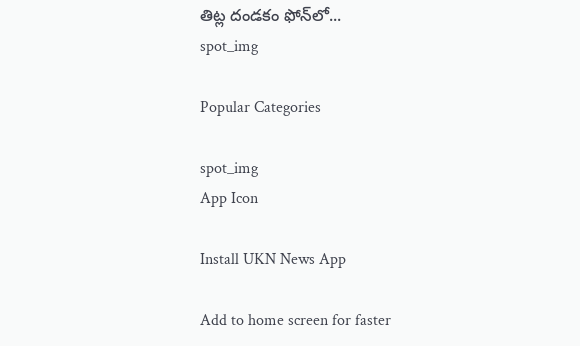తిట్ల దండ‌కం ఫోన్‌లో...
spot_img

Popular Categories

spot_img
App Icon

Install UKN News App

Add to home screen for faster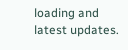loading and latest updates.